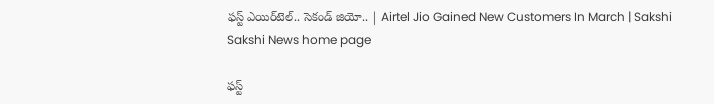ఫస్ట్‌ ఎయిర్‌టెల్.. సెకండ్‌ జియో.. | Airtel Jio Gained New Customers In March | Sakshi
Sakshi News home page

ఫస్ట్‌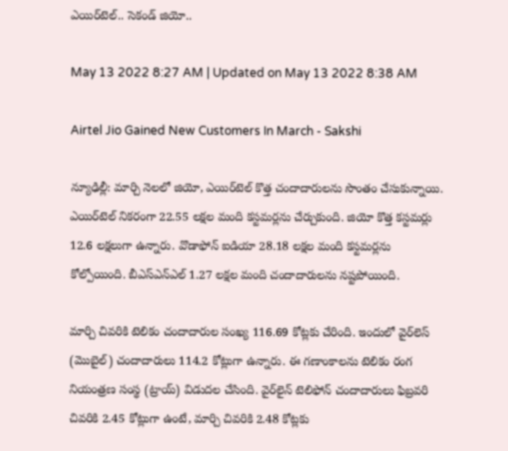ఎయిర్‌టెల్.. సెకండ్‌ జియో..

May 13 2022 8:27 AM | Updated on May 13 2022 8:38 AM

Airtel Jio Gained New Customers In March - Sakshi

న్యూఢిల్లీ: మార్చి నెలలో జియో, ఎయిర్‌టెల్‌ కొత్త చందాదారులను సొంతం చేసుకున్నాయి. ఎయిర్‌టెల్‌ నికరంగా 22.55 లక్షల మంది కస్టమర్లను చేర్చుకుంది. జియో కొత్త కస్టమర్లు 12.6 లక్షలుగా ఉన్నారు. వొడాఫోన్‌ ఐడియా 28.18 లక్షల మంది కస్టమర్లను కోల్పోయింది. బీఎస్‌ఎన్‌ఎల్‌ 1.27 లక్షల మంది చందాదారులను నష్టపోయింది.

మార్చి చివరికి టెలికం చందాదారుల సంఖ్య 116.69 కోట్లకు చేరింది. ఇందులో వైర్‌లెస్‌ (మొబైల్‌) చందాదారులు 114.2 కోట్లుగా ఉన్నారు. ఈ గణాంకాలను టెలికం రంగ నియంత్రణ సంస్థ (ట్రాయ్‌) విడుదల చేసింది. వైర్‌లైన్‌ టెలిఫోన్‌ చందాదారులు ఫిబ్రవరి చివరికి 2.45 కోట్లుగా ఉంటే, మార్చి చివరికి 2.48 కోట్లకు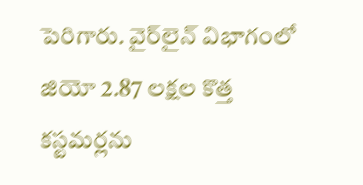పెరిగారు. వైర్‌లైన్‌ విభాగంలో జియో 2.87 లక్షల కొత్త కస్టమర్లను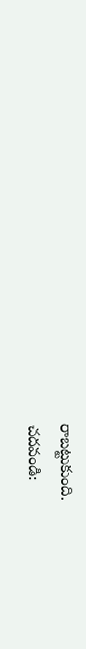రాబట్టుకుంది.
చదవండి: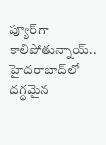ప్యూర్‌గా కాలిపోతున్నాయ్‌.. హైదరాబాద్‌లో దగ్ధమైన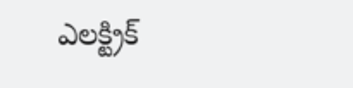ఎలక్ట్రిక్‌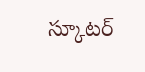స్కూటర్‌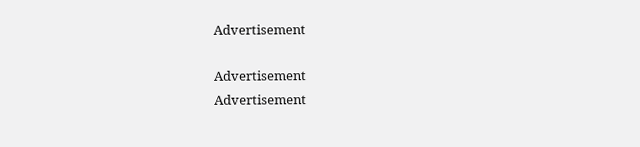Advertisement

Advertisement
Advertisement